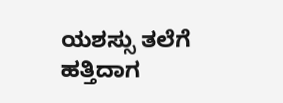ಯಶಸ್ಸು ತಲೆಗೆ ಹತ್ತಿದಾಗ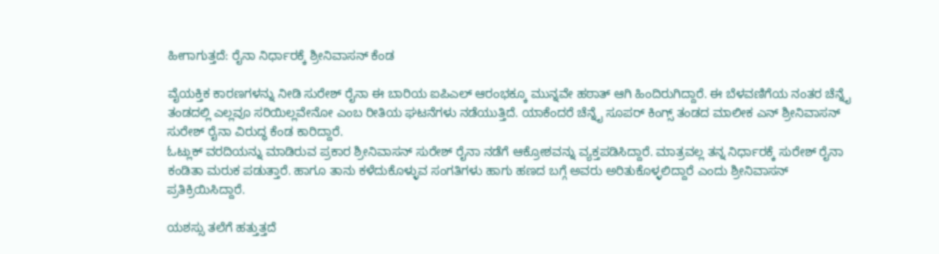ಹೀಗಾಗುತ್ತದೆ: ರೈನಾ ನಿರ್ಧಾರಕ್ಕೆ ಶ್ರೀನಿವಾಸನ್ ಕೆಂಡ

ವೈಯಕ್ತಿಕ ಕಾರಣಗಳನ್ನು ನೀಡಿ ಸುರೇಶ್ ರೈನಾ ಈ ಬಾರಿಯ ಐಪಿಎಲ್ ಆರಂಭಕ್ಕೂ ಮುನ್ನವೇ ಹಠಾತ್ ಆಗಿ ಹಿಂದಿರುಗಿದ್ದಾರೆ. ಈ ಬೆಳವಣಿಗೆಯ ನಂತರ ಚೆನ್ನೈ ತಂಡದಲ್ಲಿ ಎಲ್ಲವೂ ಸರಿಯಿಲ್ಲವೇನೋ ಎಂಬ ರೀತಿಯ ಘಟನೆಗಳು ನಡೆಯುತ್ತಿದೆ. ಯಾಕೆಂದರೆ ಚೆನ್ನೈ ಸೂಪರ್ ಕಿಂಗ್ಸ್ ತಂಡದ ಮಾಲೀಕ ಎನ್ ಶ್ರೀನಿವಾಸನ್ ಸುರೇಶ್ ರೈನಾ ವಿರುದ್ಧ ಕೆಂಡ ಕಾರಿದ್ದಾರೆ.
ಓಟ್ಲುಕ್ ವರದಿಯನ್ನು ಮಾಡಿರುವ ಪ್ರಕಾರ ಶ್ರೀನಿವಾಸನ್ ಸುರೇಶ್ ರೈನಾ ನಡೆಗೆ ಆಕ್ರೋಶವನ್ನು ವ್ಯಕ್ತಪಡಿಸಿದ್ದಾರೆ. ಮಾತ್ರವಲ್ಲ ತನ್ನ ನಿರ್ಧಾರಕ್ಕೆ ಸುರೇಶ್ ರೈನಾ ಕಂಡಿತಾ ಮರುಕ ಪಡುತ್ತಾರೆ. ಹಾಗೂ ತಾನು ಕಳೆದುಕೊಳ್ಳುವ ಸಂಗತಿಗಳು ಹಾಗು ಹಣದ ಬಗ್ಗೆ ಅವರು ಅರಿತುಕೊಳ್ಳಲಿದ್ದಾರೆ ಎಂದು ಶ್ರೀನಿವಾಸನ್ ಪ್ರತಿಕ್ರಿಯಿಸಿದ್ದಾರೆ.

ಯಶಸ್ಸು ತಲೆಗೆ ಹತ್ತುತ್ತದೆ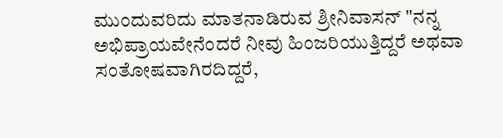ಮುಂದುವರಿದು ಮಾತನಾಡಿರುವ ಶ್ರೀನಿವಾಸನ್ "ನನ್ನ ಅಭಿಪ್ರಾಯವೇನೆಂದರೆ ನೀವು ಹಿಂಜರಿಯುತ್ತಿದ್ದರೆ ಅಥವಾ ಸಂತೋಷವಾಗಿರದಿದ್ದರೆ,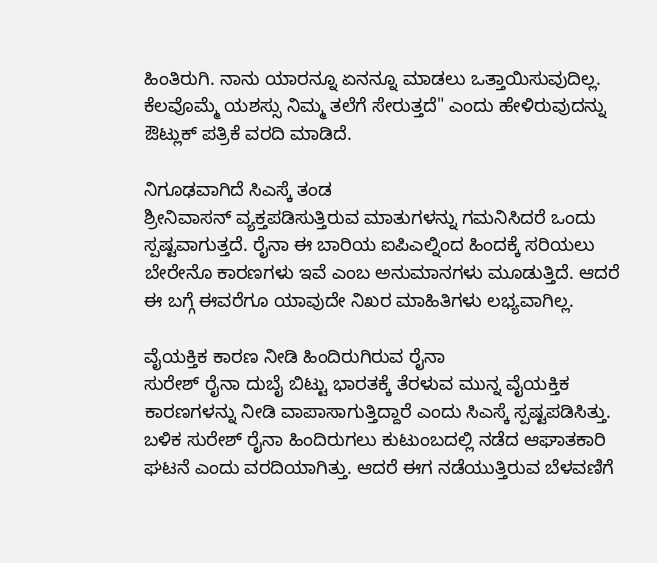ಹಿಂತಿರುಗಿ. ನಾನು ಯಾರನ್ನೂ ಏನನ್ನೂ ಮಾಡಲು ಒತ್ತಾಯಿಸುವುದಿಲ್ಲ. ಕೆಲವೊಮ್ಮೆ ಯಶಸ್ಸು ನಿಮ್ಮ ತಲೆಗೆ ಸೇರುತ್ತದೆ" ಎಂದು ಹೇಳಿರುವುದನ್ನು ಔಟ್ಲುಕ್ ಪತ್ರಿಕೆ ವರದಿ ಮಾಡಿದೆ.

ನಿಗೂಢವಾಗಿದೆ ಸಿಎಸ್ಕೆ ತಂಡ
ಶ್ರೀನಿವಾಸನ್ ವ್ಯಕ್ತಪಡಿಸುತ್ತಿರುವ ಮಾತುಗಳನ್ನು ಗಮನಿಸಿದರೆ ಒಂದು ಸ್ಪಷ್ಟವಾಗುತ್ತದೆ. ರೈನಾ ಈ ಬಾರಿಯ ಐಪಿಎಲ್ನಿಂದ ಹಿಂದಕ್ಕೆ ಸರಿಯಲು ಬೇರೇನೊ ಕಾರಣಗಳು ಇವೆ ಎಂಬ ಅನುಮಾನಗಳು ಮೂಡುತ್ತಿದೆ. ಆದರೆ ಈ ಬಗ್ಗೆ ಈವರೆಗೂ ಯಾವುದೇ ನಿಖರ ಮಾಹಿತಿಗಳು ಲಭ್ಯವಾಗಿಲ್ಲ.

ವೈಯಕ್ತಿಕ ಕಾರಣ ನೀಡಿ ಹಿಂದಿರುಗಿರುವ ರೈನಾ
ಸುರೇಶ್ ರೈನಾ ದುಬೈ ಬಿಟ್ಟು ಭಾರತಕ್ಕೆ ತೆರಳುವ ಮುನ್ನ ವೈಯಕ್ತಿಕ ಕಾರಣಗಳನ್ನು ನೀಡಿ ವಾಪಾಸಾಗುತ್ತಿದ್ದಾರೆ ಎಂದು ಸಿಎಸ್ಕೆ ಸ್ಪಷ್ಟಪಡಿಸಿತ್ತು. ಬಳಿಕ ಸುರೇಶ್ ರೈನಾ ಹಿಂದಿರುಗಲು ಕುಟುಂಬದಲ್ಲಿ ನಡೆದ ಆಘಾತಕಾರಿ ಘಟನೆ ಎಂದು ವರದಿಯಾಗಿತ್ತು. ಆದರೆ ಈಗ ನಡೆಯುತ್ತಿರುವ ಬೆಳವಣಿಗೆ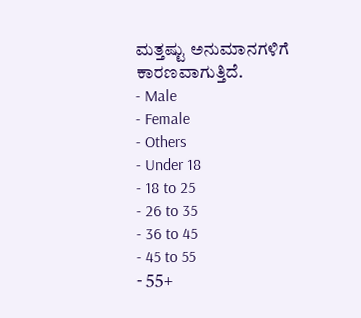ಮತ್ತಷ್ಟು ಅನುಮಾನಗಳಿಗೆ ಕಾರಣವಾಗುತ್ತಿದೆ.
- Male
- Female
- Others
- Under 18
- 18 to 25
- 26 to 35
- 36 to 45
- 45 to 55
- 55+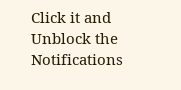Click it and Unblock the Notifications